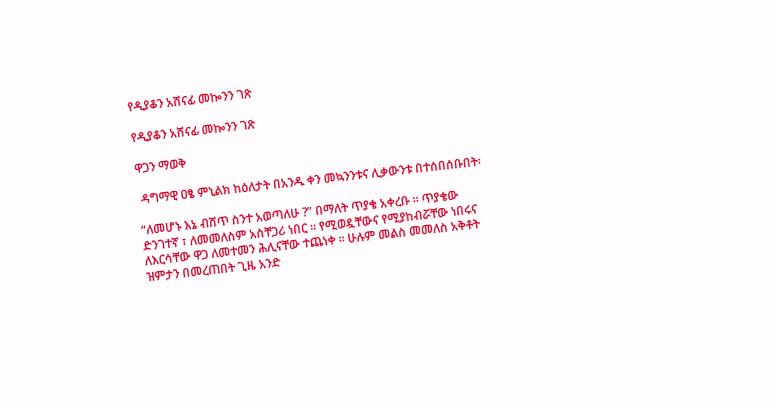የዲያቆን አሸናፊ መኰንን ገጽ

የዲያቆን አሸናፊ መኰንን ገጽ

ዋጋን ማወቅ

 ዳግማዊ ዐፄ ምኒልክ ከዕለታት በአንዱ ቀን መኳንንቱና ሊቃውንቱ በተሰበሰቡበት፡

“ለመሆኑ እኔ ብሸጥ ስንተ አወጣለሁ ?” በማለት ጥያቄ አቀረቡ ። ጥያቄው ድንገተኛ ፣ ለመመለስም አስቸጋሪ ነበር ። የሚወዷቸውና የሚያከብሯቸው ነበሩና ለእርሳቸው ዋጋ ለመተመን ሕሊናቸው ተጨነቀ ። ሁሉም መልስ መመለስ አቅቶት ዝምታን በመረጠበት ጊዜ አንድ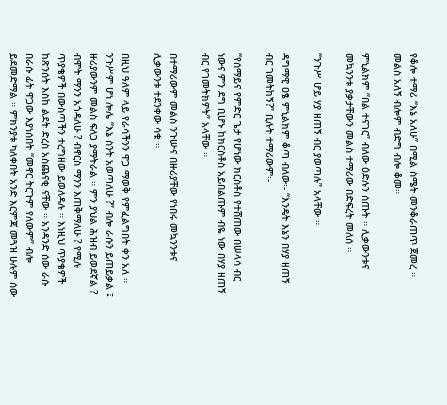የቆሎ ተማሪ “እኔ አለሁ” በሚል ስሜት መንቆራጠጥ ጀመረ ። መልስ አለኝ ብሎም ብድግ ብሎ ቆመ።

ምኒልክም “በል ተናገር” ብለው ዕድሉን ሰጡት ። ሊቃውንቱና መኳንንቱ ያቃታቸውን መልስ ተማሪው በድፍረት መለሰ ።

“ንጉሥ ሆይ ሃያ ዘጠኝ ብር ያወጣሉ” አላቸው ።

ዳግማዊ ዐፄ ምኒልክም ቆጣ ብለው፡- “እንዴት እኔን በሃያ ዘጠኝ ብር ገመትከኝ?” ቢሉት ተማሪውም፡-

“የሰማይና የምድር ጌታ የሆነው ክርስቶስ የተሸጠው በሠላሳ ብር ነውና ምን ደግ ቢሆኑ ከክርስቶስ አይበልጡም ብዬ ነው በሃያ ዘጠኝ ብር የገመትክዎት” አላቸው ።

በተማሪውም መልስ ንጉሡና በዙሪያቸው የነበሩ መኳንንቱና ሊቃውንቱ ተደንቀው ሳቁ ።

በዚህ ዓለም ላይ የራሳችንን ዋጋ ማወቅ የምፈልግበት ቀን አለ ። ንጉሥም ሆነ ሎሌ “እኔ ስንት አወጣለሁ ?” ብሎ ራሱን ይጠይቃል ፤ ዙሪያውንም መልስ ፍለጋ ያማትራል ። ምን ያህል ሕዝብ ይወደኛል ? ብሞት ማንን አጎዳለሁ ? ብኖርስ ማንን እጠቅማለሁ ? የሚሉ ጥያቄዎች በውስጣችን ተረግዘው ይወለዳሉ ። እነዚህ ጥያቄዎች ከጽንሰት እስከ ልደት ድረስ አስጨናቂ ናቸው ። አንዳንድ ሰው ራሱ በራሱ ፊት ዋጋው እያነሰበት “መኖር ትርጉም የለውም” ብሎ ይደመድማል ። ምክንያቱ ካለቀበት አንድ እርምጃ መጓዝ ሁሉም ሰው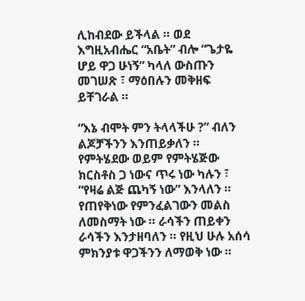ሊከብደው ይችላል ። ወደ እግዚአብሔር “አቤት” ብሎ “ጌታዬ ሆይ ዋጋ ሁነኝ” ካላለ ውስጡን መገሠጽ ፣ ማዕበሉን መቅዘፍ ይቸገራል ።

“እኔ ብሞት ምን ትላላችሁ ?” ብለን ልጆቻችንን እንጠይቃለን ። የምትሄደው ወይም የምትሄጅው ክርስቶስ ጋ ነውና ጥሩ ነው ካሉን ፣ “የዛሬ ልጅ ጨካኝ ነው” እንላለን ። የጠየቅነው የምንፈልገውን መልስ ለመስማት ነው ። ራሳችን ጠይቀን ራሳችን እንታዘባለን ። የዚህ ሁሉ አሰሳ ምክንያቱ ዋጋችንን ለማወቅ ነው ።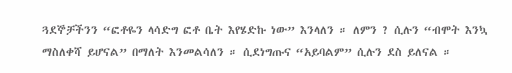ጓደኞቻችንን “ፎቶዬን ላሳድግ ፎቶ ቤት እየሄድኩ ነው” እንላለን ። ለምን ? ሲሉን “ብሞት እንኳ ማስለቀሻ ይሆናል” በማለት እንመልሳለን ። ሲደነግጡና “አይባልም” ሲሉን ደስ ይለናል ።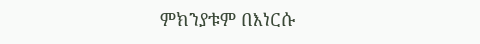ምክንያቱም በእነርሱ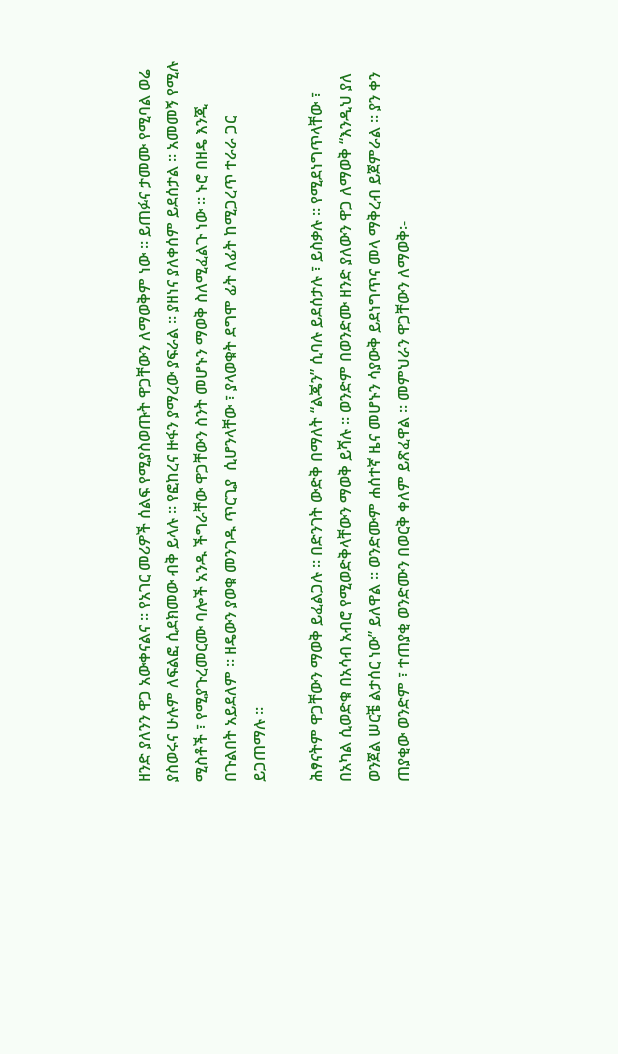ዘንድ ያለንን ዋጋ አውቀናልና ። የአገር መሪዎች ሰልፍ የሚያስወጡት ዋጋቸውን ለማወቅም ነው ። ይጠፉና ታመሙ የሚባል ወሬ ያስወሩና ሁሉም ለፍልፎ ሲደክመው ብቅ ይላሉ ። የፎከረና ዙፋን ያማረው ያፍራል ። ያዘነና ያለቀሰም ይደሰታል ። አመመኝ የሚሉ ሚስቶች ፣ የሚያጉረመርሙ ባሎች አንዱ ችግራቸው ዋጋቸውን ስንት መሆኑን ማወቅ ስለሚፈልጉ ነው ። ኑሮ በዘዴ እንጂ በጉልበት አይደለም ። ዘዴውን ያወቁ መንገዱ ጥርጊያ  ሲሆንላቸው ፣ ያላወቁት ደግሞ ፊት ለፊት ከሚጋረጥ ተራራ ጋር ይጋጠማሉ ።

ሕፃናትም ዋጋቸውን ማወቅ ይፈልጋሉ ። በድንገት ውድቅ በማለት “ልጄን” ሲባሉ ይደሰታሉ ፣ ይስቃሉ ። የሚደነግጥላቸው ፣ በአካል ሲወድቁ በአሳብ አብሮ የሚወድቅላቸውን ማወቅ ይሻሉ ። ወንድም በወንድሙ ዘንድ ያለውን ዋጋ ለማወቅ “እንዲህ ያለ ወንጀል ሠርቼ ልታሰር ነው” ይለዋል ። ወንድሙም ሐሰተኛ ዜና መሆኑን ሳያውቅ ይደነግጥና መላ ማቅረብ ይጀምራል ። ያን ቀን ጠያቂው ወንድም ፣ ተጠያቂ ወንድሙን በወርቅ ቀለም ይጽፈዋል ። መምህራን ዋጋቸውን ለማወቅ፡-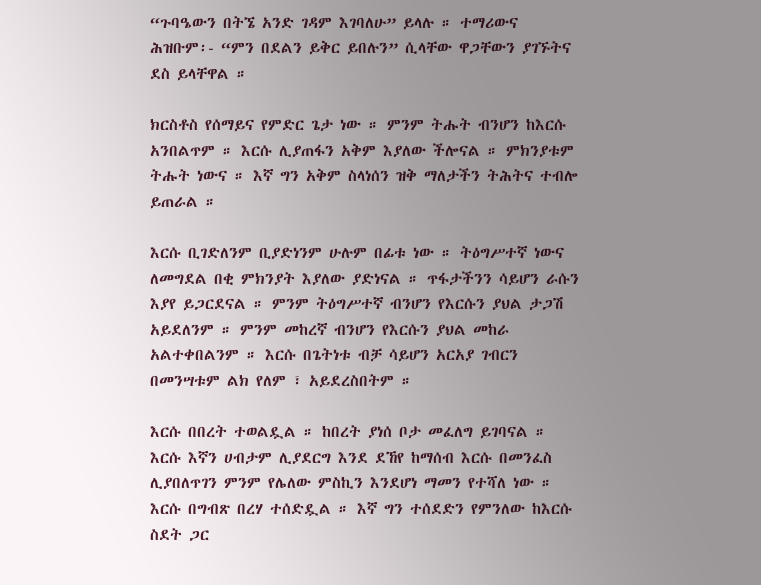“ጉባዔውን በትኜ አንድ ገዳም እገባለሁ” ይላሉ ። ተማሪውና ሕዝቡም፡- “ምን በደልን ይቅር ይበሉን” ሲላቸው ዋጋቸውን ያገኙትና ደስ ይላቸዋል ።

ክርስቶስ የሰማይና የምድር ጌታ ነው ። ምንም ትሑት ብንሆን ከእርሱ አንበልጥም ። እርሱ ሊያጠፋን አቅም እያለው ችሎናል ። ምክንያቱም ትሑት ነውና ። እኛ ግን አቅም ስላነሰን ዝቅ ማለታችን ትሕትና ተብሎ ይጠራል ።

እርሱ ቢገድለንም ቢያድነንም ሁሉም በፊቱ ነው ። ትዕግሥተኛ ነውና ለመግደል በቂ ምክንያት እያለው ያድነናል ። ጥፋታችንን ሳይሆን ራሱን እያየ ይጋርደናል ። ምንም ትዕግሥተኛ ብንሆን የእርሱን ያህል ታጋሽ አይደለንም ። ምንም መከረኛ ብንሆን የእርሱን ያህል መከራ አልተቀበልንም ። እርሱ በጌትነቱ ብቻ ሳይሆን አርአያ ገብርን በመንሣቱም ልክ የለም ፣ አይደረስበትም ።

እርሱ በበረት ተወልዷል ። ከበረት ያነሰ ቦታ መፈለግ ይገባናል ። እርሱ እኛን ሀብታም ሊያደርግ እንደ ደኸየ ከማሰብ እርሱ በመንፈስ ሊያበለጥገን ምንም የሌለው ምስኪን እንደሆነ ማመን የተሻለ ነው ። እርሱ በግብጽ በረሃ ተሰድዷል ። እኛ ግን ተሰደድን የምንለው ከእርሱ ስደት ጋር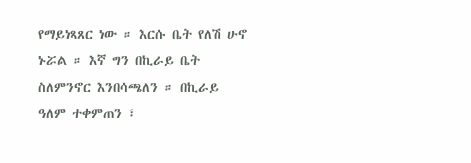የማይነጻጸር ነው ። እርሱ ቤት የለሽ ሁኖ ኑሯል ። እኛ ግን በኪራይ ቤት ስለምንኖር እንበሳጫለን ። በኪራይ ዓለም ተቀምጠን ፣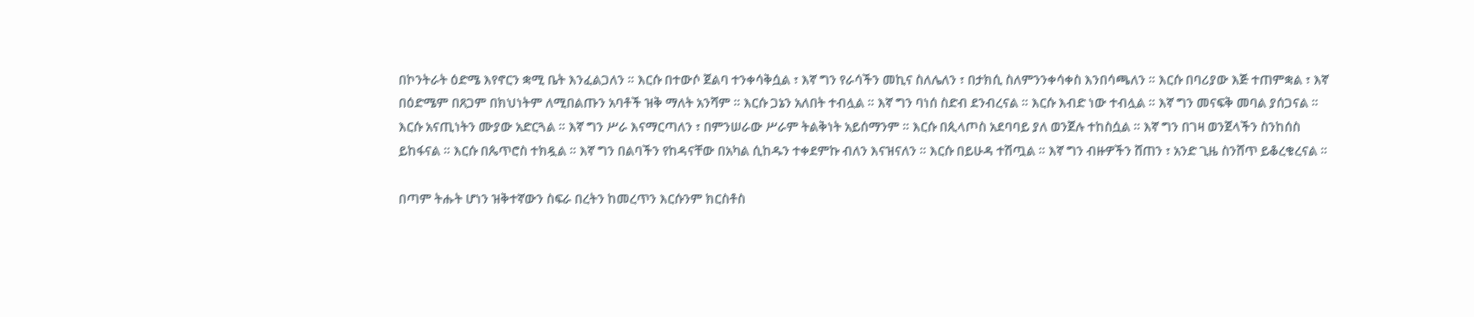በኮንትራት ዕድሜ እየኖርን ቋሚ ቤት እንፈልጋለን ። እርሱ በተውሶ ጀልባ ተንቀሳቅሷል ፣ እኛ ግን የራሳችን መኪና ስለሌለን ፣ በታክሲ ስለምንንቀሳቀስ እንበሳጫለን ። እርሱ በባሪያው እጅ ተጠምቋል ፣ እኛ በዕድሜም በጸጋም በክህነትም ለሚበልጡን አባቶች ዝቅ ማለት አንሻም ። እርሱ ጋኔን አለበት ተብሏል ። እኛ ግን ባነሰ ስድብ ደንብረናል ። እርሱ እብድ ነው ተብሏል ። እኛ ግን መናፍቅ መባል ያሰጋናል ። እርሱ አናጢነትን ሙያው አድርጓል ። እኛ ግን ሥራ እናማርጣለን ፣ በምንሠራው ሥራም ትልቅነት አይሰማንም ። እርሱ በጲላጦስ አደባባይ ያለ ወንጀሉ ተከስሷል ። እኛ ግን በገዛ ወንጀላችን ስንከሰስ ይከፋናል ። እርሱ በጴጥሮስ ተክዷል ። እኛ ግን በልባችን የከዳናቸው በአካል ሲከዱን ተቀደምኩ ብለን እናዝናለን ። እርሱ በይሁዳ ተሽጧል ። እኛ ግን ብዙዎችን ሸጠን ፣ አንድ ጊዜ ስንሸጥ ይቆረቁረናል ።

በጣም ትሑት ሆነን ዝቅተኛውን ስፍራ በረትን ከመረጥን እርሱንም ክርስቶስ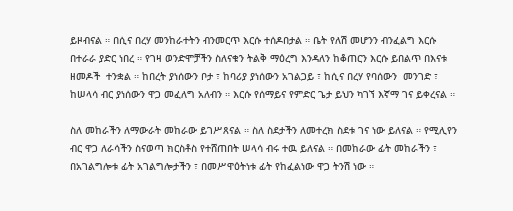ይዞብናል ። በሲና በረሃ መንከራተትን ብንመርጥ እርሱ ተሰዶበታል ። ቤት የለሽ መሆንን ብንፈልግ እርሱ በተራራ ያድር ነበረ ። የገዛ ወንድሞቻችን ስለናቁን ትልቅ ማዕረግ እንዳለን ከቆጠርን እርሱ ይበልጥ በእናቱ ዘመዶች  ተንቋል ። ከበረት ያነሰውን ቦታ ፣ ከባሪያ ያነሰውን አገልጋይ ፣ ከሲና በረሃ የባሰውን  መንገድ ፣ ከሠላሳ ብር ያነሰውን ዋጋ መፈለግ አለብን ። እርሱ የሰማይና የምድር ጌታ ይህን ካገኘ እኛማ ገና ይቀረናል ።

ስለ መከራችን ለማውራት መከራው ይገሥጸናል ። ስለ ስደታችን ለመተረክ ስደቱ ገና ነው ይለናል ። የሚሊየን ብር ዋጋ ለራሳችን ስናወጣ ክርስቶስ የተሸጠበት ሠላሳ ብሩ ተዉ ይለናል ። በመከራው ፊት መከራችን ፣ በአገልግሎቱ ፊት አገልግሎታችን ፣ በመሥዋዕትነቱ ፊት የከፈልነው ዋጋ ትንሽ ነው ።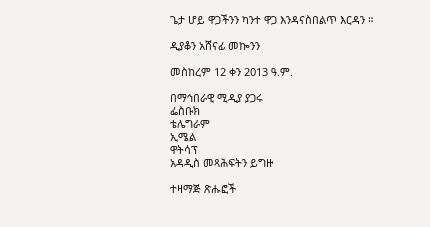ጌታ ሆይ ዋጋችንን ካንተ ዋጋ እንዳናስበልጥ እርዳን ።

ዲያቆን አሸናፊ መኰንን

መስከረም 12 ቀን 2013 ዓ.ም.

በማኅበራዊ ሚዲያ ያጋሩ
ፌስቡክ
ቴሌግራም
ኢሜል
ዋትሳፕ
አዳዲስ መጻሕፍትን ይግዙ

ተዛማጅ ጽሑፎች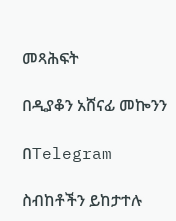መጻሕፍት

በዲያቆን አሸናፊ መኰንን

በTelegram

ስብከቶችን ይከታተሉ